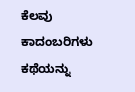ಕೆಲವು ಕಾದಂಬರಿಗಳು ಕಥೆಯನ್ನು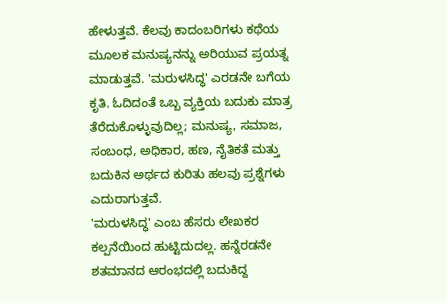ಹೇಳುತ್ತವೆ. ಕೆಲವು ಕಾದಂಬರಿಗಳು ಕಥೆಯ ಮೂಲಕ ಮನುಷ್ಯನನ್ನು ಅರಿಯುವ ಪ್ರಯತ್ನ ಮಾಡುತ್ತವೆ. 'ಮರುಳಸಿದ್ಧ' ಎರಡನೇ ಬಗೆಯ ಕೃತಿ. ಓದಿದಂತೆ ಒಬ್ಬ ವ್ಯಕ್ತಿಯ ಬದುಕು ಮಾತ್ರ ತೆರೆದುಕೊಳ್ಳುವುದಿಲ್ಲ; ಮನುಷ್ಯ, ಸಮಾಜ, ಸಂಬಂಧ, ಅಧಿಕಾರ, ಹಣ, ನೈತಿಕತೆ ಮತ್ತು ಬದುಕಿನ ಅರ್ಥದ ಕುರಿತು ಹಲವು ಪ್ರಶ್ನೆಗಳು ಎದುರಾಗುತ್ತವೆ.
'ಮರುಳಸಿದ್ಧ' ಎಂಬ ಹೆಸರು ಲೇಖಕರ ಕಲ್ಪನೆಯಿಂದ ಹುಟ್ಟಿದುದಲ್ಲ. ಹನ್ನೆರಡನೇ ಶತಮಾನದ ಆರಂಭದಲ್ಲಿ ಬದುಕಿದ್ದ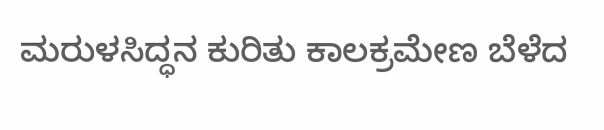ಮರುಳಸಿದ್ಧನ ಕುರಿತು ಕಾಲಕ್ರಮೇಣ ಬೆಳೆದ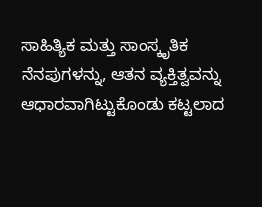ಸಾಹಿತ್ಯಿಕ ಮತ್ತು ಸಾಂಸ್ಕೃತಿಕ ನೆನಪುಗಳನ್ನು, ಆತನ ವ್ಯಕ್ತಿತ್ವವನ್ನು ಆಧಾರವಾಗಿಟ್ಟುಕೊಂಡು ಕಟ್ಟಲಾದ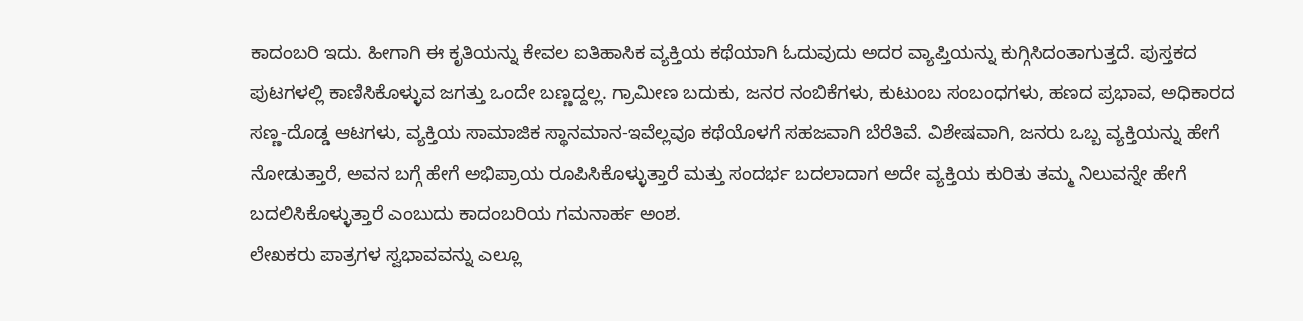ಕಾದಂಬರಿ ಇದು. ಹೀಗಾಗಿ ಈ ಕೃತಿಯನ್ನು ಕೇವಲ ಐತಿಹಾಸಿಕ ವ್ಯಕ್ತಿಯ ಕಥೆಯಾಗಿ ಓದುವುದು ಅದರ ವ್ಯಾಪ್ತಿಯನ್ನು ಕುಗ್ಗಿಸಿದಂತಾಗುತ್ತದೆ. ಪುಸ್ತಕದ ಪುಟಗಳಲ್ಲಿ ಕಾಣಿಸಿಕೊಳ್ಳುವ ಜಗತ್ತು ಒಂದೇ ಬಣ್ಣದ್ದಲ್ಲ. ಗ್ರಾಮೀಣ ಬದುಕು, ಜನರ ನಂಬಿಕೆಗಳು, ಕುಟುಂಬ ಸಂಬಂಧಗಳು, ಹಣದ ಪ್ರಭಾವ, ಅಧಿಕಾರದ ಸಣ್ಣ-ದೊಡ್ಡ ಆಟಗಳು, ವ್ಯಕ್ತಿಯ ಸಾಮಾಜಿಕ ಸ್ಥಾನಮಾನ-ಇವೆಲ್ಲವೂ ಕಥೆಯೊಳಗೆ ಸಹಜವಾಗಿ ಬೆರೆತಿವೆ. ವಿಶೇಷವಾಗಿ, ಜನರು ಒಬ್ಬ ವ್ಯಕ್ತಿಯನ್ನು ಹೇಗೆ ನೋಡುತ್ತಾರೆ, ಅವನ ಬಗ್ಗೆ ಹೇಗೆ ಅಭಿಪ್ರಾಯ ರೂಪಿಸಿಕೊಳ್ಳುತ್ತಾರೆ ಮತ್ತು ಸಂದರ್ಭ ಬದಲಾದಾಗ ಅದೇ ವ್ಯಕ್ತಿಯ ಕುರಿತು ತಮ್ಮ ನಿಲುವನ್ನೇ ಹೇಗೆ ಬದಲಿಸಿಕೊಳ್ಳುತ್ತಾರೆ ಎಂಬುದು ಕಾದಂಬರಿಯ ಗಮನಾರ್ಹ ಅಂಶ.
ಲೇಖಕರು ಪಾತ್ರಗಳ ಸ್ವಭಾವವನ್ನು ಎಲ್ಲೂ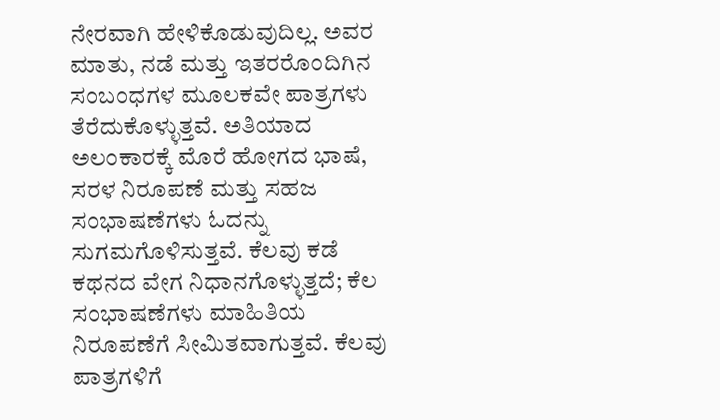ನೇರವಾಗಿ ಹೇಳಿಕೊಡುವುದಿಲ್ಲ. ಅವರ ಮಾತು, ನಡೆ ಮತ್ತು ಇತರರೊಂದಿಗಿನ ಸಂಬಂಧಗಳ ಮೂಲಕವೇ ಪಾತ್ರಗಳು ತೆರೆದುಕೊಳ್ಳುತ್ತವೆ. ಅತಿಯಾದ ಅಲಂಕಾರಕ್ಕೆ ಮೊರೆ ಹೋಗದ ಭಾಷೆ, ಸರಳ ನಿರೂಪಣೆ ಮತ್ತು ಸಹಜ ಸಂಭಾಷಣೆಗಳು ಓದನ್ನು ಸುಗಮಗೊಳಿಸುತ್ತವೆ. ಕೆಲವು ಕಡೆ ಕಥನದ ವೇಗ ನಿಧಾನಗೊಳ್ಳುತ್ತದೆ; ಕೆಲ ಸಂಭಾಷಣೆಗಳು ಮಾಹಿತಿಯ ನಿರೂಪಣೆಗೆ ಸೀಮಿತವಾಗುತ್ತವೆ. ಕೆಲವು ಪಾತ್ರಗಳಿಗೆ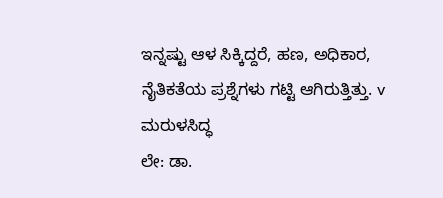ಇನ್ನಷ್ಟು ಆಳ ಸಿಕ್ಕಿದ್ದರೆ, ಹಣ, ಅಧಿಕಾರ, ನೈತಿಕತೆಯ ಪ್ರಶ್ನೆಗಳು ಗಟ್ಟಿ ಆಗಿರುತ್ತಿತ್ತು. v
ಮರುಳಸಿದ್ಧ
ಲೇ: ಡಾ.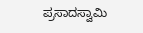ಪ್ರಸಾದಸ್ವಾಮಿ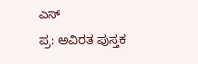ಎಸ್
ಪ್ರ: ಅವಿರತ ಪುಸ್ತಕ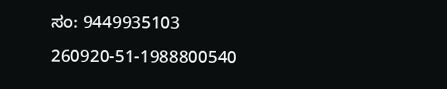ಸಂ: 9449935103
260920-51-1988800540